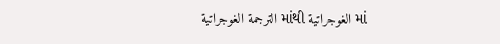الترجمة الغوجراتية માંથી الغوجراتية માં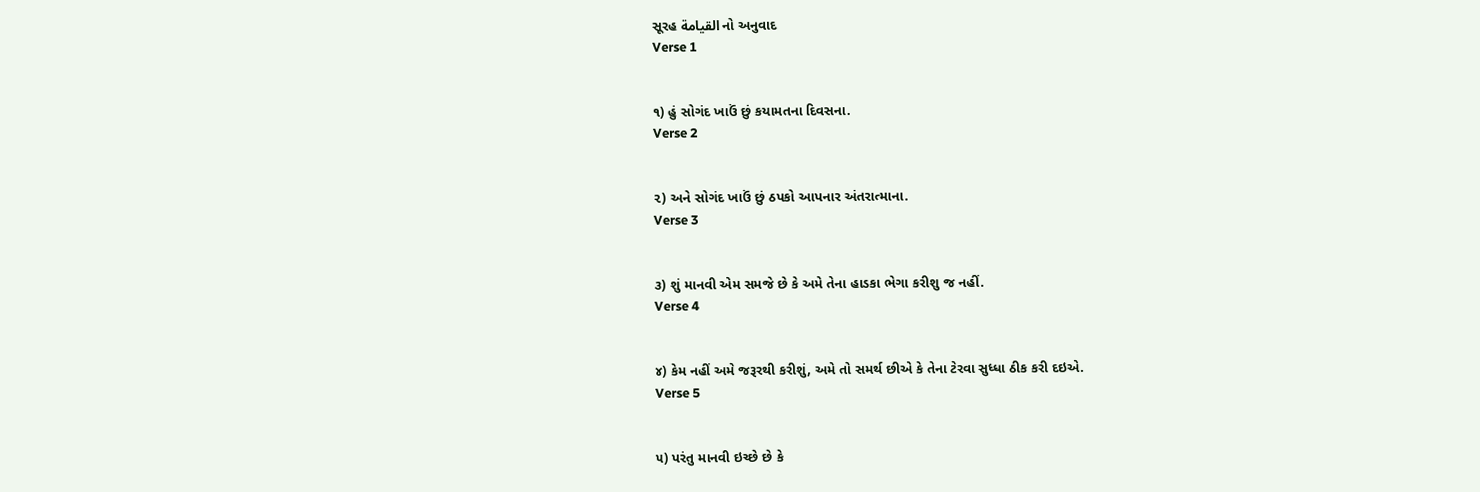સૂરહ القيامة નો અનુવાદ
Verse 1


૧) હું સોગંદ ખાઉં છું કયામતના દિવસના.
Verse 2


૨) અને સોગંદ ખાઉં છું ઠપકો આપનાર અંતરાત્માના.
Verse 3


૩) શું માનવી એમ સમજે છે કે અમે તેના હાડકા ભેગા કરીશુ જ નહીં.
Verse 4


૪) કેમ નહીં અમે જરૂરથી કરીશું, અમે તો સમર્થ છીએ કે તેના ટેરવા સુધ્ધા ઠીક કરી દઇએ.
Verse 5


૫) પરંતુ માનવી ઇચ્છે છે કે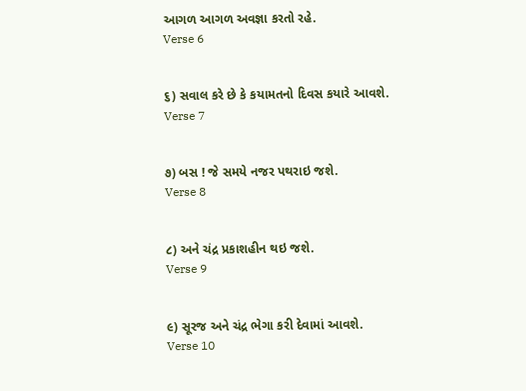આગળ આગળ અવજ્ઞા કરતો રહે.
Verse 6


૬) સવાલ કરે છે કે કયામતનો દિવસ કયારે આવશે.
Verse 7


૭) બસ ! જે સમયે નજર પથરાઇ જશે.
Verse 8


૮) અને ચંદ્ર પ્રકાશહીન થઇ જશે.
Verse 9


૯) સૂરજ અને ચંદ્ર ભેગા કરી દેવામાં આવશે.
Verse 10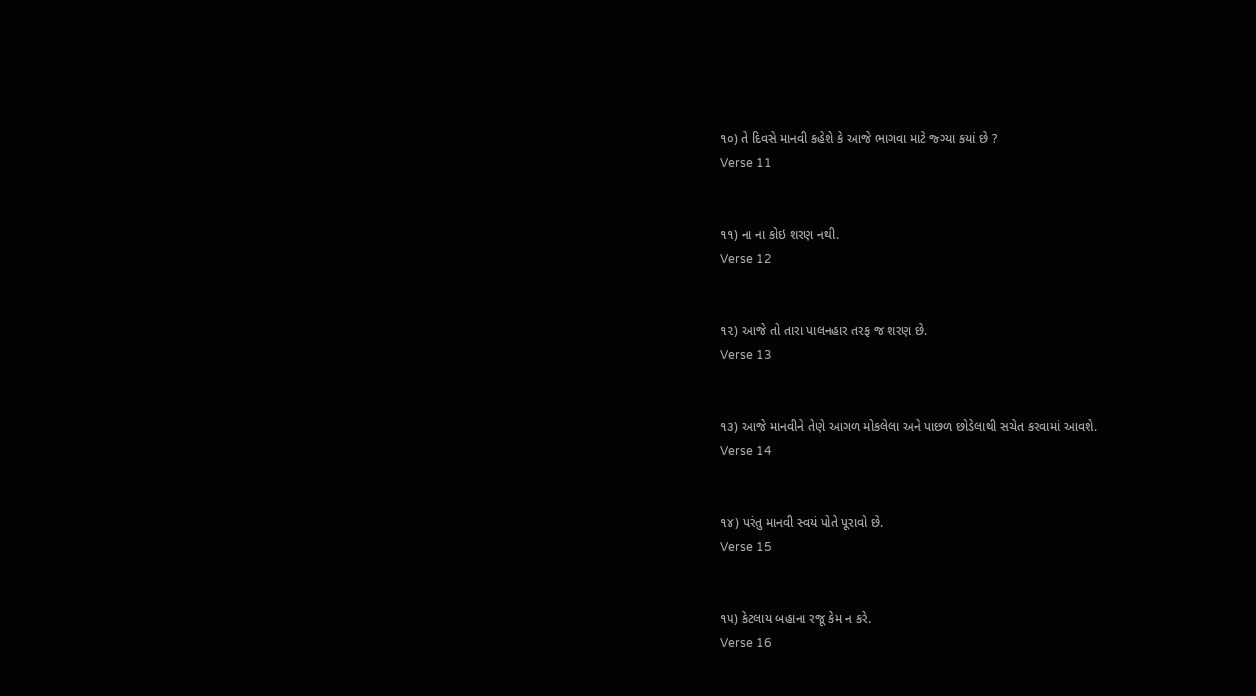૧૦) તે દિવસે માનવી કહેશે કે આજે ભાગવા માટે જ્ગ્યા કયાં છે ?
Verse 11


૧૧) ના ના કોઇ શરણ નથી.
Verse 12


૧૨) આજે તો તારા પાલનહાર તરફ જ શરણ છે.
Verse 13


૧૩) આજે માનવીને તેણે આગળ મોકલેલા અને પાછળ છોડેલાથી સચેત કરવામાં આવશે.
Verse 14


૧૪) પરંતુ માનવી સ્વયં પોતે પૂરાવો છે.
Verse 15


૧૫) કેટલાય બહાના રજૂ કેમ ન કરે.
Verse 16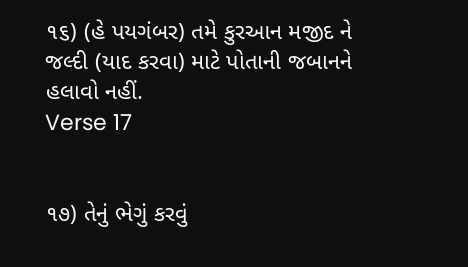૧૬) (હે પયગંબર) તમે કુરઆન મજીદ ને જલ્દી (યાદ કરવા) માટે પોતાની જબાનને હલાવો નહીં.
Verse 17


૧૭) તેનું ભેગું કરવું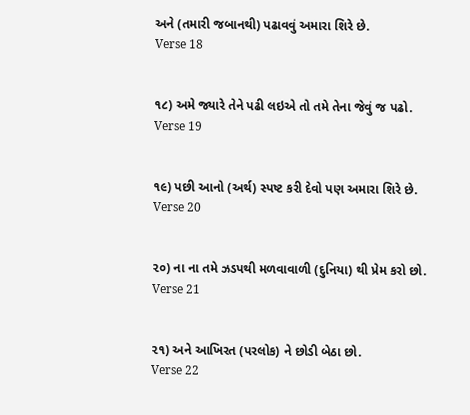અને (તમારી જબાનથી) પઢાવવું અમારા શિરે છે.
Verse 18


૧૮) અમે જ્યારે તેને પઢી લઇએ તો તમે તેના જેવું જ પઢો.
Verse 19


૧૯) પછી આનો (અર્થ) સ્પષ્ટ કરી દેવો પણ અમારા શિરે છે.
Verse 20


૨૦) ના ના તમે ઝડપથી મળવાવાળી (દુનિયા) થી પ્રેમ કરો છો.
Verse 21


૨૧) અને આખિરત (પરલોક) ને છોડી બેઠા છો.
Verse 22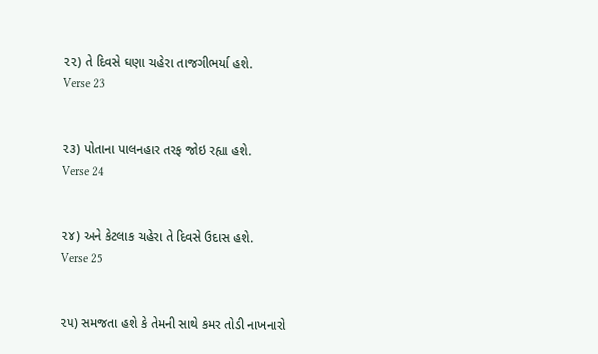૨૨) તે દિવસે ઘણા ચહેરા તાજગીભર્યા હશે.
Verse 23


૨૩) પોતાના પાલનહાર તરફ જોઇ રહ્યા હશે.
Verse 24


૨૪) અને કેટલાક ચહેરા તે દિવસે ઉદાસ હશે.
Verse 25


૨૫) સમજતા હશે કે તેમની સાથે કમર તોડી નાખનારો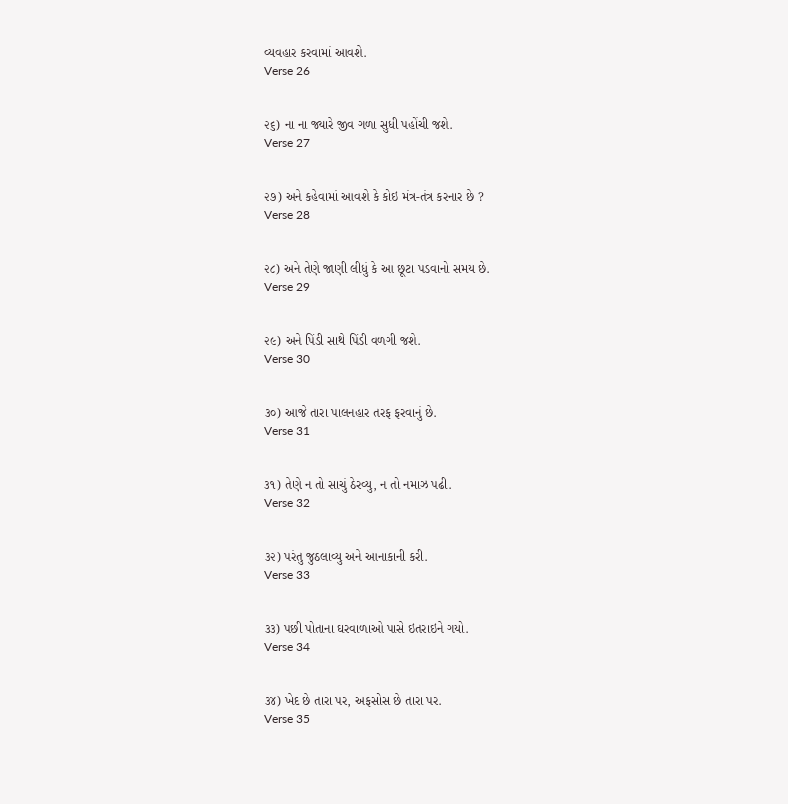વ્યવહાર કરવામાં આવશે.
Verse 26


૨૬) ના ના જ્યારે જીવ ગળા સુધી પહોંચી જશે.
Verse 27


૨૭) અને કહેવામાં આવશે કે કોઇ મંત્ર-તંત્ર કરનાર છે ?
Verse 28


૨૮) અને તેણે જાણી લીધું કે આ છૂટા પડવાનો સમય છે.
Verse 29


૨૯) અને પિંડી સાથે પિંડી વળગી જશે.
Verse 30


૩૦) આજે તારા પાલનહાર તરફ ફરવાનું છે.
Verse 31


૩૧) તેણે ન તો સાચું ઠેરવ્યુ, ન તો નમાઝ પઢી.
Verse 32


૩૨) પરંતુ જુઠલાવ્યુ અને આનાકાની કરી.
Verse 33


૩૩) પછી પોતાના ઘરવાળાઓ પાસે ઇતરાઇને ગયો.
Verse 34


૩૪) ખેદ છે તારા પર, અફસોસ છે તારા પર.
Verse 35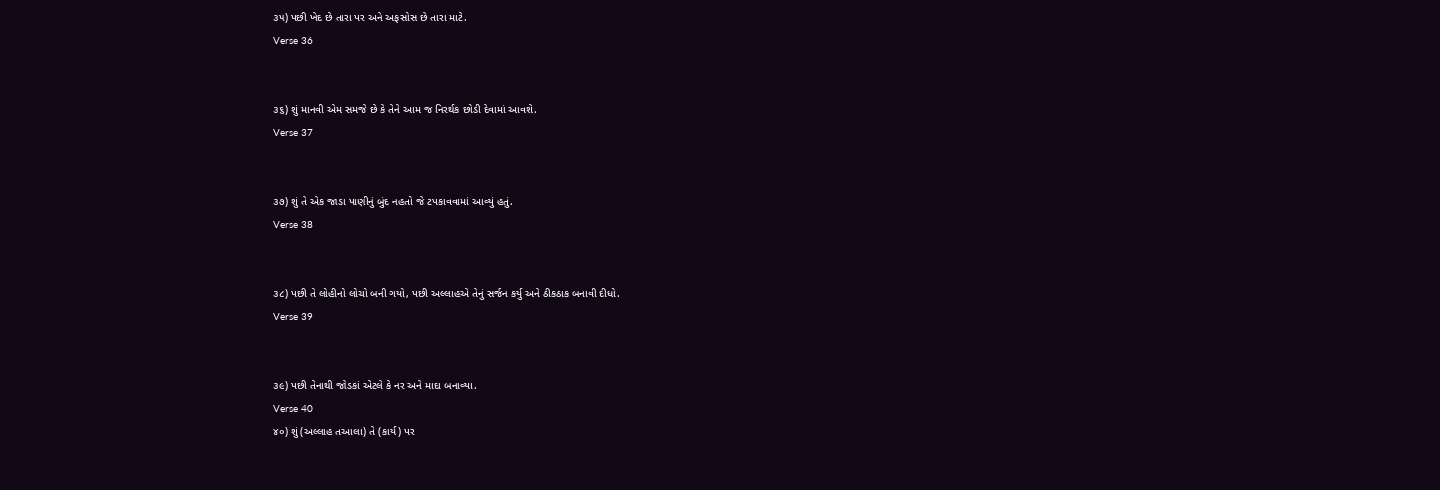૩૫) પછી ખેદ છે તારા પર અને અફસોસ છે તારા માટે.
Verse 36


૩૬) શું માનવી એમ સમજે છે કે તેને આમ જ નિરર્થક છોડી દેવામાં આવશે.
Verse 37


૩૭) શું તે એક જાડા પાણીનું બુંદ નહતો જે ટપકાવવામાં આવ્યું હતું.
Verse 38


૩૮) પછી તે લોહીનો લોચો બની ગયો, પછી અલ્લાહએ તેનું સર્જન કર્યુ અને ઠીકઠાક બનાવી દીધો.
Verse 39


૩૯) પછી તેનાથી જોડકાં એટલે કે નર અને માદા બનાવ્યા.
Verse 40
૪૦) શું (અલ્લાહ તઆલા) તે (કાર્ય) પર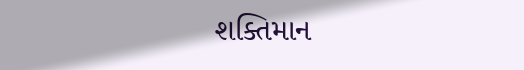શક્તિમાન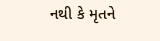નથી કે મૃતને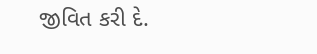જીવિત કરી દે.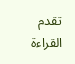تقدم القراءة